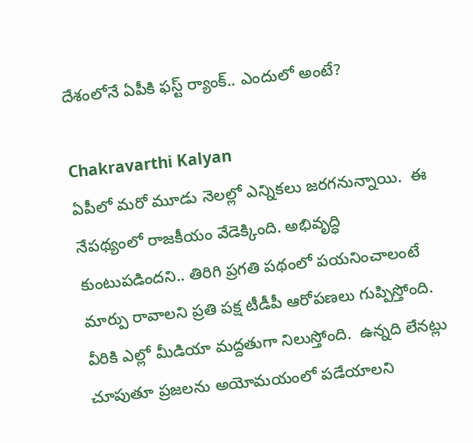దేశంలోనే ఏపీకి ఫస్ట్‌ ర్యాంక్‌.. ఎందులో అంటే?

Chakravarthi Kalyan
ఏపీలో మరో మూడు నెలల్లో ఎన్నికలు జరగనున్నాయి.  ఈ నేపథ్యంలో రాజకీయం వేడెక్కింది. అభివృద్ధి కుంటుపడిందని.. తిరిగి ప్రగతి పథంలో పయనించాలంటే మార్పు రావాలని ప్రతి పక్ష టీడీపీ ఆరోపణలు గుప్పిస్తోంది.  వీరికి ఎల్లో మీడియా మద్దతుగా నిలుస్తోంది.  ఉన్నది లేనట్లు చూపుతూ ప్రజలను అయోమయంలో పడేయాలని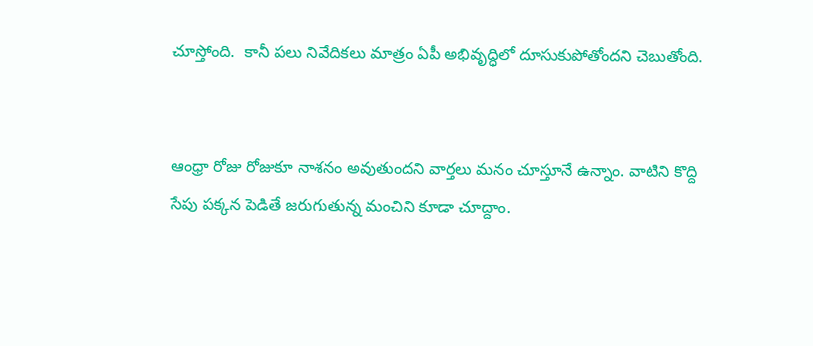చూస్తోంది.  కానీ పలు నివేదికలు మాత్రం ఏపీ అభివృద్ధిలో దూసుకుపోతోందని చెబుతోంది.


ఆంధ్రా రోజు రోజుకూ నాశనం అవుతుందని వార్తలు మనం చూస్తూనే ఉన్నాం. వాటిని కొద్ది సేపు పక్కన పెడితే జరుగుతున్న మంచిని కూడా చూద్దాం.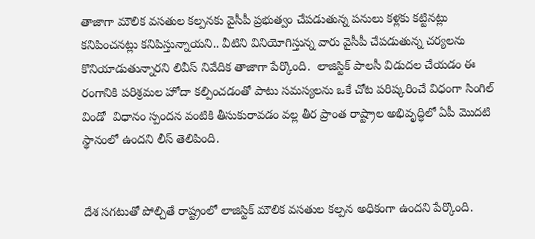తాజాగా మౌలిక వసతుల కల్పనకు వైసీపీ ప్రభుత్వం చేపడుతున్న పనులు కళ్లకు కట్టినట్లు కనిపించనట్లు కనిపిస్తున్నాయని.. వీటిని వినియోగిస్తున్న వారు వైసీపీ చేపడుతున్న చర్యలను  కొనియాడుతున్నారని లివీస్ నివేదిక తాజాగా పేర్కొంది.  లాజిస్టిక్ పాలసీ విడుదల చేయడం ఈ రంగానికి పరిశ్రమల హోదా కల్పించడంతో పాటు సమస్యలను ఒకే చోట పరిష్కరించే విధంగా సింగిల్ విండో  విధానం స్పందన వంటికి తీసుకురావడం వల్ల తీర ప్రాంత రాష్ట్రాల అభివృద్ధిలో ఏపీ మొదటి స్థానంలో ఉందని లీస్ తెలిపింది.


దేశ సగటుతో పోల్చితే రాష్ట్రంలో లాజిస్టిక్ మౌలిక వసతుల కల్పన అధికంగా ఉందని పేర్కొంది.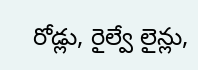రోడ్లు, రైల్వే లైన్లు,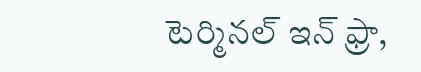టెర్మినల్ ఇన్ ఫ్రా,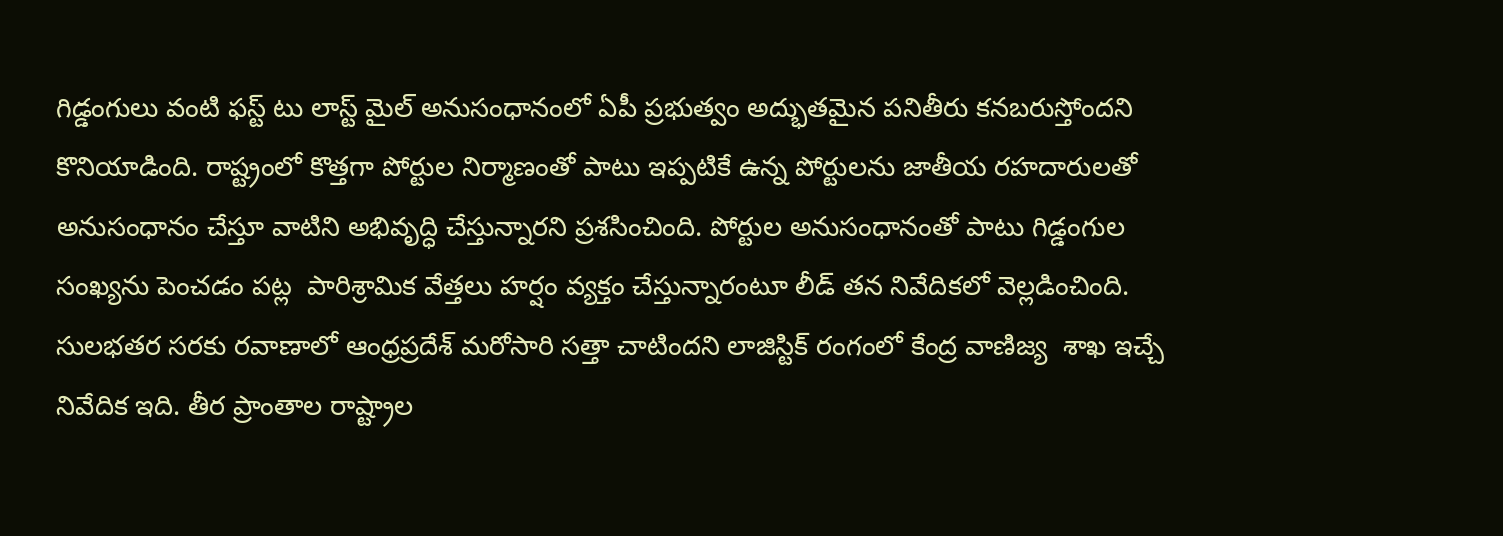గిడ్డంగులు వంటి ఫస్ట్ టు లాస్ట్ మైల్ అనుసంధానంలో ఏపీ ప్రభుత్వం అద్భుతమైన పనితీరు కనబరుస్తోందని కొనియాడింది. రాష్ట్రంలో కొత్తగా పోర్టుల నిర్మాణంతో పాటు ఇప్పటికే ఉన్న పోర్టులను జాతీయ రహదారులతో అనుసంధానం చేస్తూ వాటిని అభివృద్ధి చేస్తున్నారని ప్రశసించింది. పోర్టుల అనుసంధానంతో పాటు గిడ్డంగుల సంఖ్యను పెంచడం పట్ల  పారిశ్రామిక వేత్తలు హర్షం వ్యక్తం చేస్తున్నారంటూ లీడ్ తన నివేదికలో వెల్లడించింది.  సులభతర సరకు రవాణాలో ఆంధ్రప్రదేశ్ మరోసారి సత్తా చాటిందని లాజిస్టిక్ రంగంలో కేంద్ర వాణిజ్య  శాఖ ఇచ్చే నివేదిక ఇది. తీర ప్రాంతాల రాష్ట్రాల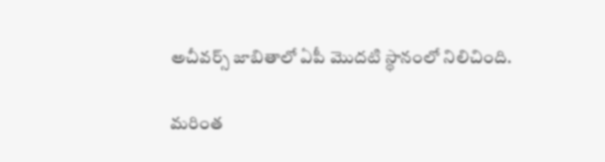అచీవర్స్ జాబితాలో ఏపీ మొదటి స్థానంలో నిలిచింది.

మరింత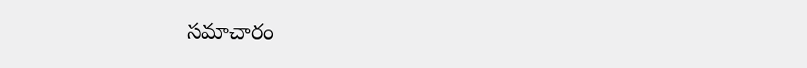సమాచారం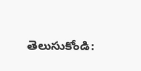తెలుసుకోండి: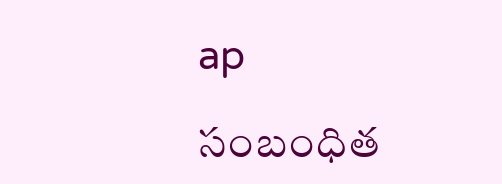ap

సంబంధిత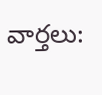వార్తలు: